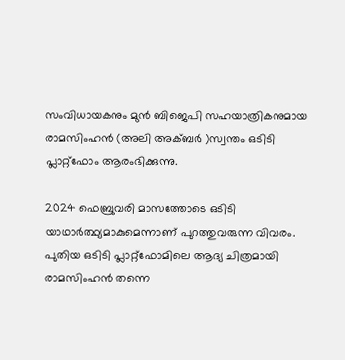സംവിധായകനും മുൻ ബിജെപി സഹയാത്രികനുമായ   രാമസിംഹൻ (അലി അക്ബര്‍ )സ്വന്തം ഒടിടി പ്ലാറ്റ്ഫോം ആരംഭിക്കുന്നു.

2024 ഫെബ്രുവരി മാസത്തോടെ ഒടിടി യാഥാര്‍ത്ഥ്യമാകുമെന്നാണ് പുറത്തുവരുന്ന വിവരം. പുതിയ ഒടിടി പ്ലാറ്റ്ഫോമിലെ ആദ്യ ചിത്രമായി രാമസിംഹൻ തന്നെ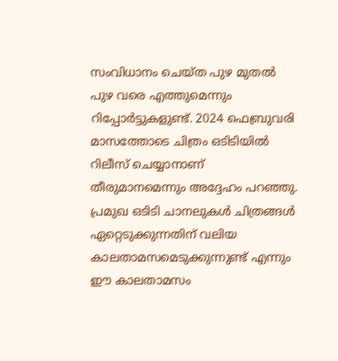സംവിധാനം ചെയ്ത പുഴ മുതല്‍ പുഴ വരെ എത്തുമെന്നും റിപ്പോര്‍ട്ടുകളുണ്ട്. 2024 ഫെബ്രുവരി മാസത്തോടെ ചിത്രം ഒടിടിയില്‍ റിലീസ് ചെയ്യാനാണ് തീരുമാനമെന്നും അദ്ദേഹം പറഞ്ഞു. പ്രമുഖ ഒടിടി ചാനലുകള്‍ ചിത്രങ്ങള്‍ ഏറ്റെടുക്കുന്നതിന് വലിയ കാലതാമസമെടുക്കുന്നുണ്ട് എന്നും ഈ കാലതാമസം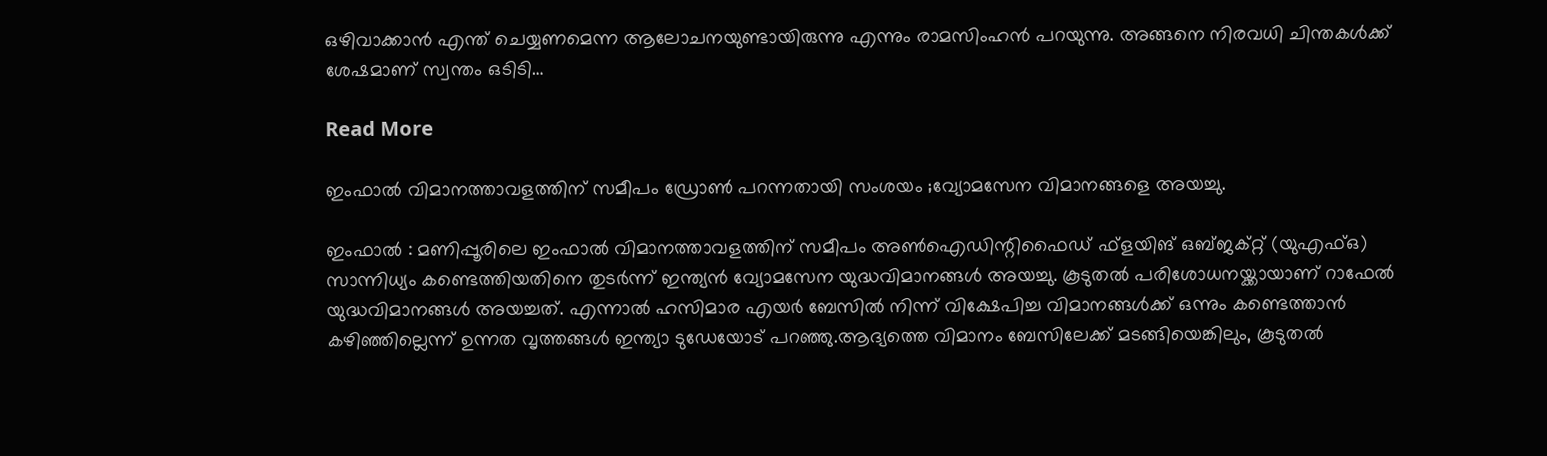ഒഴിവാക്കാൻ എന്ത് ചെയ്യണമെന്ന ആലോചനയുണ്ടായിരുന്നു എന്നും രാമസിംഹൻ പറയുന്നു. അങ്ങനെ നിരവധി ചിന്തകള്‍ക്ക് ശേഷമാണ് സ്വന്തം ഒടിടി…

Read More

ഇംഫാൽ വിമാനത്താവളത്തിന് സമീപം ഡ്രോൺ പറന്നതായി സംശയം ;വ്യോമസേന വിമാനങ്ങളെ അയച്ചു.

ഇംഫാൽ : മണിപ്പൂരിലെ ഇംഫാൽ വിമാനത്താവളത്തിന് സമീപം അൺഐഡിന്റിഫൈഡ് ഫ്ളയിങ് ഒബ്‌ജക്റ്റ് (യുഎഫ്‌ഒ) സാന്നിധ്യം കണ്ടെത്തിയതിനെ തുടർന്ന് ഇന്ത്യൻ വ്യോമസേന യുദ്ധവിമാനങ്ങൾ അയച്ചു. കൂടുതൽ പരിശോധനയ്ക്കായാണ് റാഫേൽ യുദ്ധവിമാനങ്ങൾ അയച്ചത്. എന്നാൽ ഹസിമാര എയർ ബേസിൽ നിന്ന് വിക്ഷേപിച്ച വിമാനങ്ങൾക്ക് ഒന്നും കണ്ടെത്താൻ കഴിഞ്ഞില്ലെന്ന് ഉന്നത വൃത്തങ്ങൾ ഇന്ത്യാ ടുഡേയോട് പറഞ്ഞു.ആദ്യത്തെ വിമാനം ബേസിലേക്ക് മടങ്ങിയെങ്കിലും, കൂടുതൽ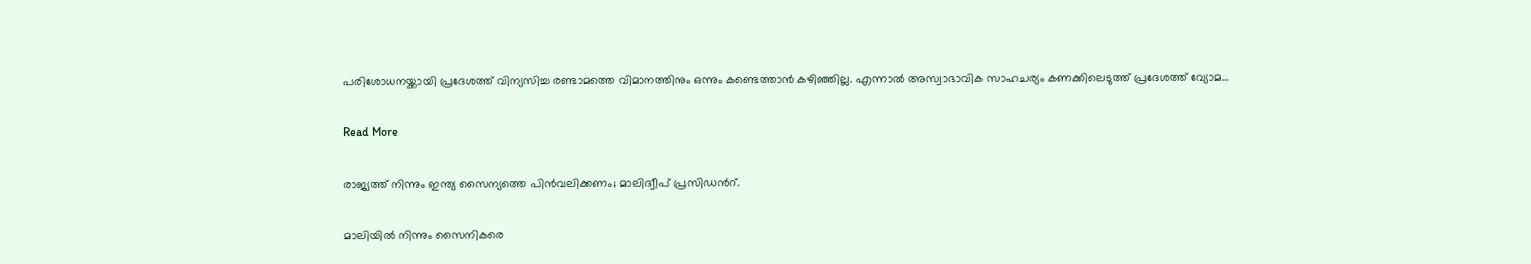പരിശോധനയ്ക്കായി പ്രദേശത്ത് വിന്യസിച്ച രണ്ടാമത്തെ വിമാനത്തിനും ഒന്നും കണ്ടെത്താൻ കഴിഞ്ഞില്ല. എന്നാൽ അസ്വാഭാവിക സാഹചര്യം കണക്കിലെടുത്ത് പ്രദേശത്ത് വ്യോമ…

Read More

രാജ്യത്ത് നിന്നും ഇന്ത്യ സൈന്യത്തെ പിൻവലിക്കണം; മാലിദ്വീപ് പ്രസിഡൻറ്.

മാലിയിൽ നിന്നും സൈനികരെ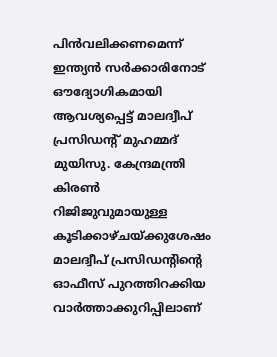പിൻവലിക്കണമെന്ന് ഇന്ത്യൻ സർക്കാരിനോട് ഔദ്യോഗികമായി ആവശ്യപ്പെട്ട് മാലദ്വീപ് പ്രസിഡന്റ് മുഹമ്മദ് മുയിസു. കേന്ദ്രമന്ത്രി കിരൺ റിജിജുവുമായുള്ള കൂടിക്കാഴ്ചയ്ക്കുശേഷം മാലദ്വീപ് പ്രസിഡന്റിന്റെ ഓഫീസ് പുറത്തിറക്കിയ വാർത്താക്കുറിപ്പിലാണ്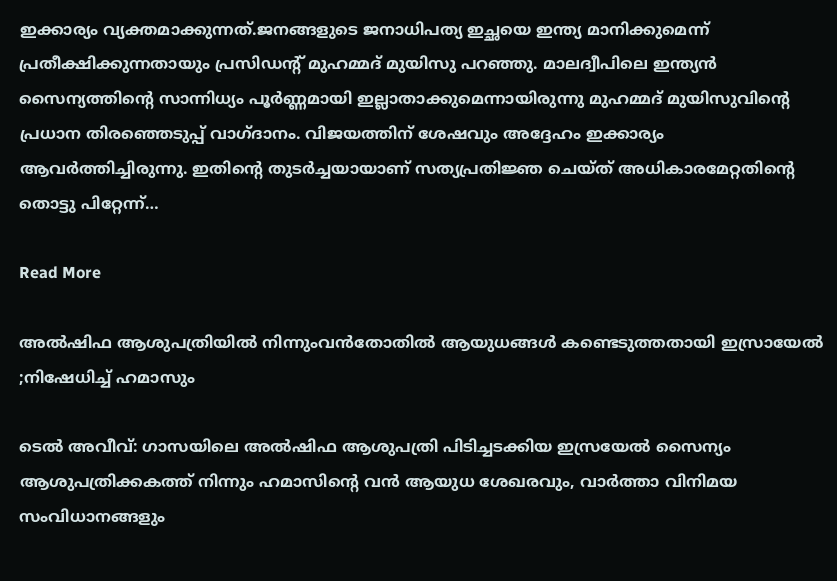ഇക്കാര്യം വ്യക്തമാക്കുന്നത്.ജനങ്ങളുടെ ജനാധിപത്യ ഇച്ഛയെ ഇന്ത്യ മാനിക്കുമെന്ന് പ്രതീക്ഷിക്കുന്നതായും പ്രസിഡന്റ് മുഹമ്മദ് മുയിസു പറഞ്ഞു. മാലദ്വീപിലെ ഇന്ത്യൻ സൈന്യത്തിന്റെ സാന്നിധ്യം പൂർണ്ണമായി ഇല്ലാതാക്കുമെന്നായിരുന്നു മുഹമ്മദ് മുയിസുവിന്റെ പ്രധാന തിരഞ്ഞെടുപ്പ് വാഗ്ദാനം. വിജയത്തിന് ശേഷവും അദ്ദേഹം ഇക്കാര്യം ആവർത്തിച്ചിരുന്നു. ഇതിന്റെ തുടർച്ചയായാണ് സത്യപ്രതിജ്ഞ ചെയ്ത് അധികാരമേറ്റതിന്റെ തൊട്ടു പിറ്റേന്ന്…

Read More

അൽഷിഫ ആശുപത്രിയിൽ നിന്നുംവൻതോതിൽ ആയുധങ്ങൾ കണ്ടെടുത്തതായി ഇസ്രായേൽ ;നിഷേധിച്ച് ഹമാസും

ടെല്‍ അവീവ്: ഗാസയിലെ അല്‍ഷിഫ ആശുപത്രി പിടിച്ചടക്കിയ ഇസ്രയേല്‍ സൈന്യം ആശുപത്രിക്കകത്ത് നിന്നും ഹമാസിന്റെ വന്‍ ആയുധ ശേഖരവും, വാര്‍ത്താ വിനിമയ സംവിധാനങ്ങളും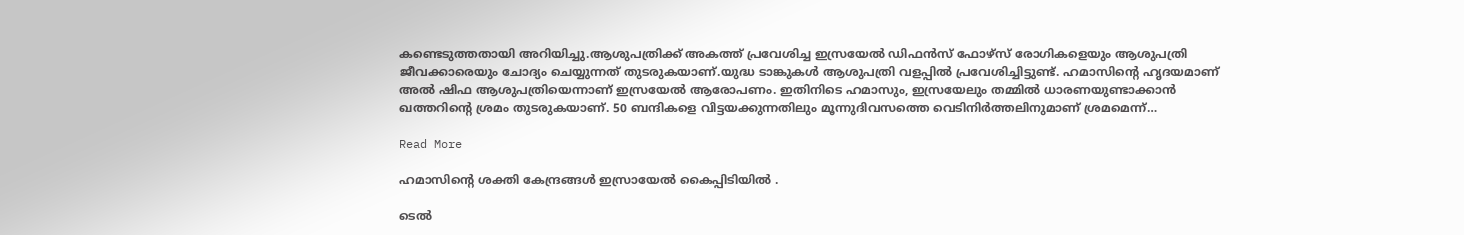കണ്ടെടുത്തതായി അറിയിച്ചു.ആശുപത്രിക്ക് അകത്ത് പ്രവേശിച്ച ഇസ്രയേല്‍ ഡിഫന്‍സ് ഫോഴ്‌സ് രോഗികളെയും ആശുപത്രി ജീവക്കാരെയും ചോദ്യം ചെയ്യുന്നത് തുടരുകയാണ്.യുദ്ധ ടാങ്കുകള്‍ ആശുപത്രി വളപ്പില്‍ പ്രവേശിച്ചിട്ടുണ്ട്. ഹമാസിന്റെ ഹൃദയമാണ് അല്‍ ഷിഫ ആശുപത്രിയെന്നാണ് ഇസ്രയേല്‍ ആരോപണം. ഇതിനിടെ ഹമാസും, ഇസ്രയേലും തമ്മില്‍ ധാരണയുണ്ടാക്കാന്‍ ഖത്തറിന്റെ ശ്രമം തുടരുകയാണ്. 50 ബന്ദികളെ വിട്ടയക്കുന്നതിലും മൂന്നുദിവസത്തെ വെടിനിര്‍ത്തലിനുമാണ് ശ്രമമെന്ന്…

Read More

ഹമാസിന്റെ ശക്തി കേന്ദ്രങ്ങൾ ഇസ്രായേൽ കൈപ്പിടിയിൽ .

ടെല്‍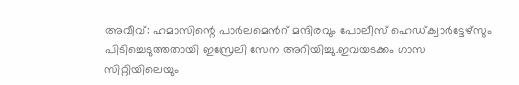അവീവ്: ഹമാസിന്റെ പാര്‍ലമെന്‍റ് മന്ദിരവും പോലീസ് ഹെഡ്ക്വാര്‍ട്ടേഴ്സും പിടിച്ചെടുത്തതായി ഇസ്രേലി സേന അറിയിച്ചു.ഇവയടക്കം ഗാസ സിറ്റിയിലെയും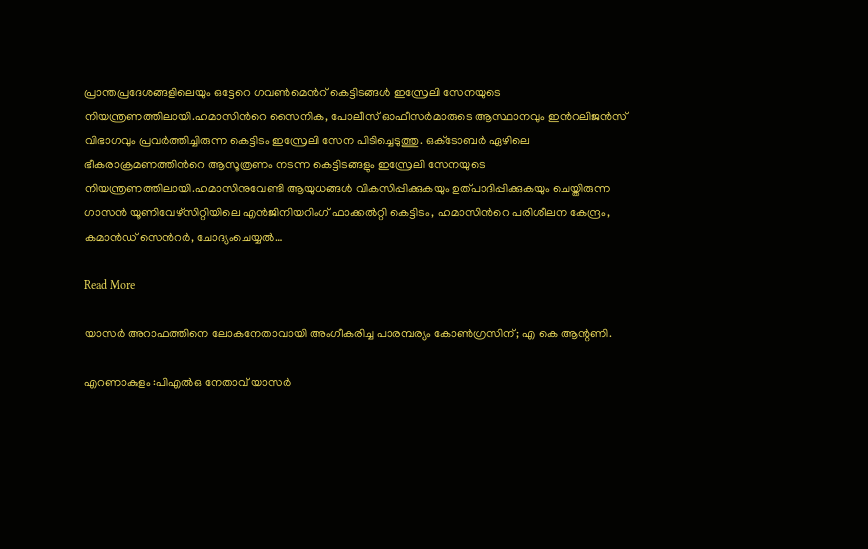പ്രാന്തപ്രദേശങ്ങളിലെയും ഒട്ടേറെ ഗവണ്‍മെന്‍റ് കെട്ടിടങ്ങള്‍ ഇസ്രേലി സേനയുടെ നിയന്ത്രണത്തിലായി.ഹമാസിന്‍റെ സൈനിക, പോലീസ് ഓഫീസര്‍മാരുടെ ആസ്ഥാനവും ഇന്‍റലിജൻസ് വിഭാഗവും പ്രവര്‍ത്തിച്ചിരുന്ന കെട്ടിടം ഇസ്രേലി സേന പിടിച്ചെടുത്തു. ഒക്‌ടോബര്‍ ഏഴിലെ ഭീകരാക്രമണത്തിന്‍റെ ആസൂത്രണം നടന്ന കെട്ടിടങ്ങളും ഇസ്രേലി സേനയുടെ നിയന്ത്രണത്തിലായി.ഹമാസിനുവേണ്ടി ആയുധങ്ങള്‍ വികസിപ്പിക്കുകയും ഉത്പാദിപ്പിക്കുകയും ചെയ്തിരുന്ന ഗാസൻ യൂണിവേഴ്സിറ്റിയിലെ എൻജിനിയറിംഗ് ഫാക്കല്‍റ്റി കെട്ടിടം, ഹമാസിന്‍റെ പരിശീലന കേന്ദ്രം, കമാൻഡ് സെന്‍റര്‍, ചോദ്യംചെയ്യല്‍…

Read More

യാസർ അറാഫത്തിനെ ലോകനേതാവായി അംഗീകരിച്ച പാരമ്പര്യം കോൺഗ്രസിന്; എ കെ ആന്റണി.

എറണാകുളം :പിഎല്‍ഒ നേതാവ് യാസര്‍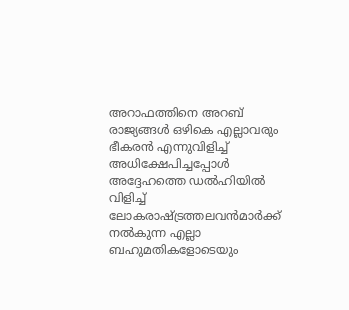അറാഫത്തിനെ അറബ് രാജ്യങ്ങള്‍ ഒഴികെ എല്ലാവരും ഭീകരന്‍ എന്നുവിളിച്ച്‌ അധിക്ഷേപിച്ചപ്പോള്‍ അദ്ദേഹത്തെ ഡല്‍ഹിയില്‍ വിളിച്ച്‌ ലോകരാഷ്ട്രത്തലവന്‍മാര്‍ക്ക് നല്‍കുന്ന എല്ലാ ബഹുമതികളോടെയും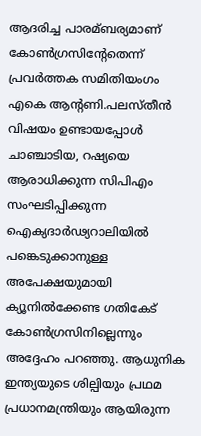ആദരിച്ച പാരമ്ബര്യമാണ് കോണ്‍ഗ്രസിന്റേതെന്ന് പ്രവര്‍ത്തക സമിതിയംഗം എകെ ആന്റണി.പലസ്തീന്‍ വിഷയം ഉണ്ടായപ്പോള്‍ ചാഞ്ചാടിയ, റഷ്യയെ ആരാധിക്കുന്ന സിപിഎം സംഘടിപ്പിക്കുന്ന ഐക്യദാര്‍ഢ്യറാലിയില്‍ പങ്കെടുക്കാനുള്ള അപേക്ഷയുമായി ക്യൂനില്‍ക്കേണ്ട ഗതികേട് കോണ്‍ഗ്രസിനില്ലെന്നും അദ്ദേഹം പറഞ്ഞു. ആധുനിക ഇന്ത്യയുടെ ശില്പിയും പ്രഥമ പ്രധാനമന്ത്രിയും ആയിരുന്ന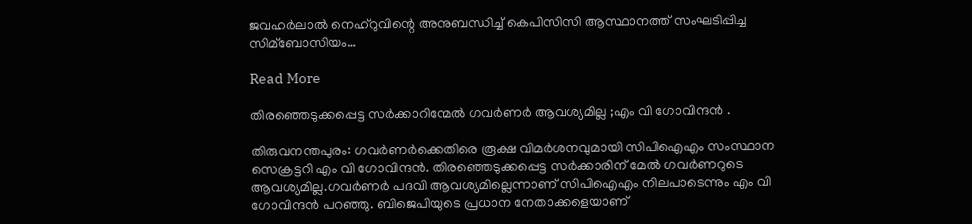ജവഹര്‍ലാല്‍ നെഹ്‌റുവിന്റെ അനുബന്ധിച്ച്‌ കെപിസിസി ആസ്ഥാനത്ത് സംഘടിപ്പിച്ച സിമ്ബോസിയം…

Read More

തിരഞ്ഞെടുക്കപ്പെട്ട സർക്കാറിന്മേൽ ഗവർണർ ആവശ്യമില്ല ;എം വി ഗോവിന്ദൻ .

തിരുവനന്തപുരം: ഗവര്‍ണര്‍ക്കെതിരെ രൂക്ഷ വിമര്‍ശനവുമായി സിപിഐഎം സംസ്ഥാന സെക്രട്ടറി എം വി ഗോവിന്ദന്‍. തിരഞ്ഞെടുക്കപ്പെട്ട സര്‍ക്കാരിന് മേല്‍ ഗവര്‍ണറുടെ ആവശ്യമില്ല.ഗവര്‍ണര്‍ പദവി ആവശ്യമില്ലെന്നാണ് സിപിഐഎം നിലപാടെന്നും എം വി ഗോവിന്ദന്‍ പറഞ്ഞു. ബിജെപിയുടെ പ്രധാന നേതാക്കളെയാണ്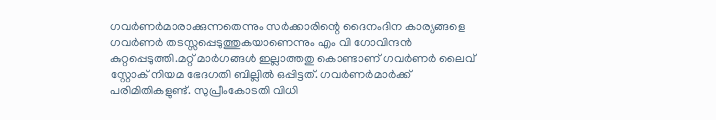ഗവര്‍ണര്‍മാരാക്കുന്നതെന്നും സര്‍ക്കാരിന്റെ ദൈനംദിന കാര്യങ്ങളെ ഗവര്‍ണര്‍ തടസ്സപ്പെടുത്തുകയാണെന്നും എം വി ഗോവിന്ദന്‍ കുറ്റപ്പെടുത്തി.മറ്റ് മാര്‍ഗങ്ങള്‍ ഇല്ലാത്തതു കൊണ്ടാണ് ഗവര്‍ണര്‍ ലൈവ് സ്റ്റോക് നിയമ ഭേദഗതി ബില്ലില്‍ ഒപ്പിട്ടത്. ഗവര്‍ണര്‍മാര്‍ക്ക് പരിമിതികളുണ്ട്. സുപ്രീംകോടതി വിധി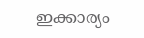ഇക്കാര്യം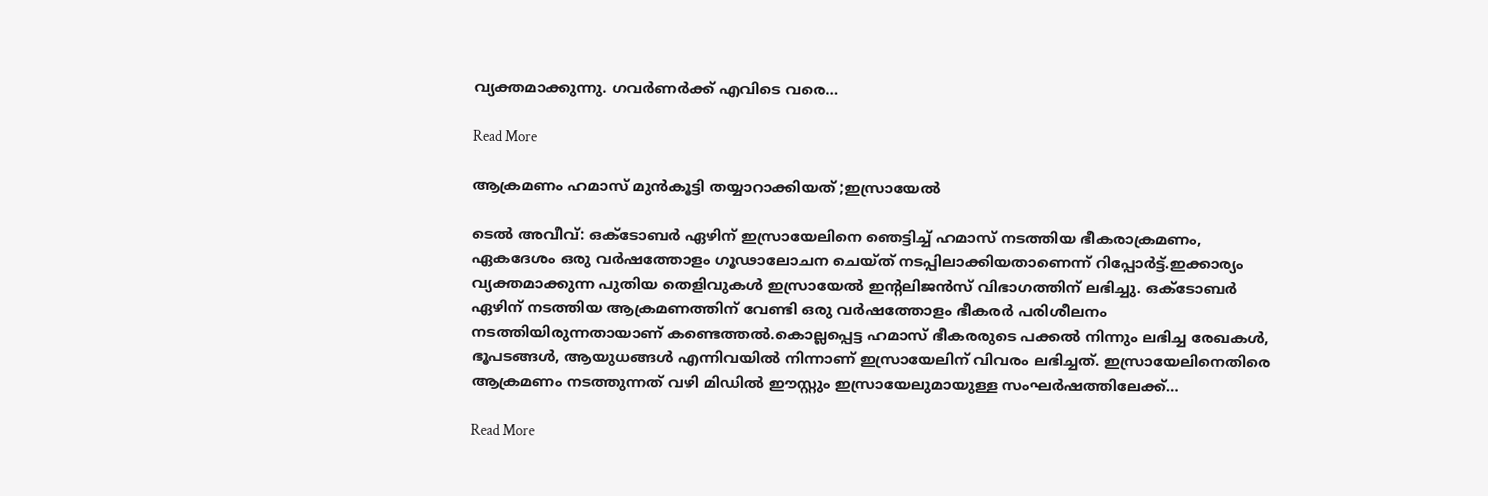വ്യക്തമാക്കുന്നു. ഗവര്‍ണര്‍ക്ക് എവിടെ വരെ…

Read More

ആക്രമണം ഹമാസ് മുൻകൂട്ടി തയ്യാറാക്കിയത് ;ഇസ്രായേൽ

ടെല്‍ അവീവ്: ഒക്ടോബര്‍ ഏഴിന് ഇസ്രായേലിനെ ഞെട്ടിച്ച്‌ ഹമാസ് നടത്തിയ ഭീകരാക്രമണം, ഏകദേശം ഒരു വര്‍ഷത്തോളം ഗൂഢാലോചന ചെയ്ത് നടപ്പിലാക്കിയതാണെന്ന് റിപ്പോര്‍ട്ട്.ഇക്കാര്യം വ്യക്തമാക്കുന്ന പുതിയ തെളിവുകള്‍ ഇസ്രായേല്‍ ഇന്റലിജന്‍സ് വിഭാഗത്തിന് ലഭിച്ചു. ഒക്ടോബര്‍ ഏഴിന് നടത്തിയ ആക്രമണത്തിന് വേണ്ടി ഒരു വര്‍ഷത്തോളം ഭീകരര്‍ പരിശീലനം നടത്തിയിരുന്നതായാണ് കണ്ടെത്തല്‍.കൊല്ലപ്പെട്ട ഹമാസ് ഭീകരരുടെ പക്കല്‍ നിന്നും ലഭിച്ച രേഖകള്‍, ഭൂപടങ്ങള്‍, ആയുധങ്ങള്‍ എന്നിവയില്‍ നിന്നാണ് ഇസ്രായേലിന് വിവരം ലഭിച്ചത്. ഇസ്രായേലിനെതിരെ ആക്രമണം നടത്തുന്നത് വഴി മിഡില്‍ ഈസ്റ്റും ഇസ്രായേലുമായുള്ള സംഘര്‍ഷത്തിലേക്ക്…

Read More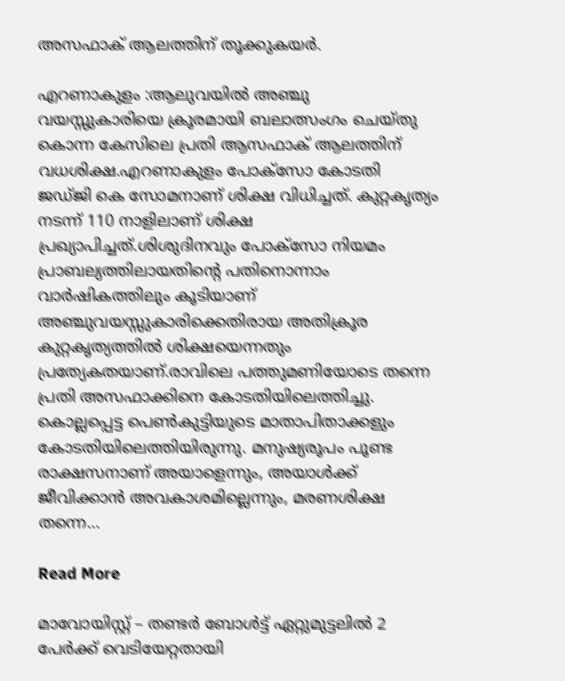അസഫാക് ആലത്തിന് തൂക്കുകയര്‍.

എറണാകുളം :ആലുവയില്‍ അഞ്ചു വയസ്സുകാരിയെ ക്രൂരമായി ബലാത്സംഗം ചെയ്തു കൊന്ന കേസിലെ പ്രതി ആസഫാക് ആലത്തിന് വധശിക്ഷ.എറണാകുളം പോക്സോ കോടതി ജഡ്ജി കെ സോമനാണ് ശിക്ഷ വിധിച്ചത്. കുറ്റകൃത്യം നടന്ന് 110 നാളിലാണ് ശിക്ഷ പ്രഖ്യാപിച്ചത്.ശിശുദിനവും പോക്‌സോ നിയമം പ്രാബല്യത്തിലായതിന്റെ പതിനൊന്നാം വാര്‍ഷികത്തിലും കൂടിയാണ് അഞ്ചുവയസ്സുകാരിക്കെതിരായ അതിക്രൂര കുറ്റകൃത്യത്തില്‍ ശിക്ഷയെന്നതും പ്രത്യേകതയാണ്.രാവിലെ പത്തുമണിയോടെ തന്നെ പ്രതി അസഫാക്കിനെ കോടതിയിലെത്തിച്ചു. കൊല്ലപ്പെട്ട പെണ്‍കുട്ടിയുടെ മാതാപിതാക്കളും കോടതിയിലെത്തിയിരുന്നു. മനുഷ്യരൂപം പൂണ്ട രാക്ഷസനാണ് അയാളെന്നും, അയാള്‍ക്ക് ജീവിക്കാന്‍ അവകാശമില്ലെന്നും, മരണശിക്ഷ തന്നെ…

Read More

മാവോയിസ്റ്റ് – തണ്ടർ ബോൾട്ട് ഏറ്റുമുട്ടലിൽ 2 പേർക്ക് വെടിയേറ്റതായി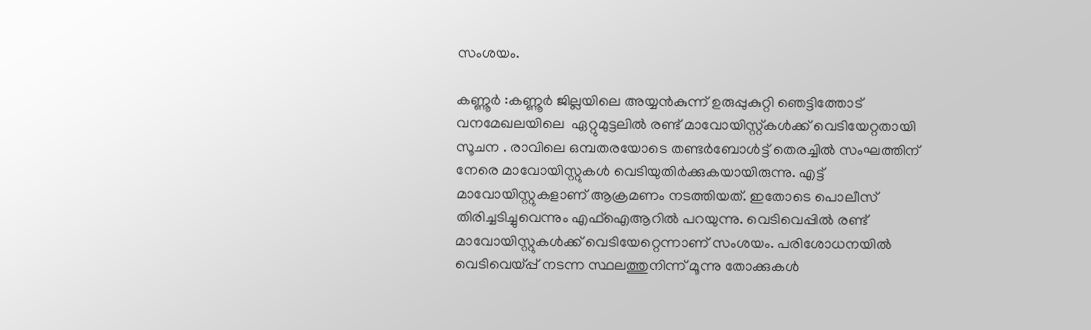സംശയം.

കണ്ണൂര്‍ :കണ്ണൂർ ജില്ലയിലെ അയ്യന്‍കുന്ന് ഉരുപ്പുകുറ്റി ഞെട്ടിത്തോട് വനമേഖലയിലെ  ഏറ്റുമുട്ടലിൽ രണ്ട് മാവോയിസ്റ്റ്കൾക്ക് വെടിയേറ്റതായി സൂചന . രാവിലെ ഒമ്പതരയോടെ തണ്ടര്‍ബോള്‍ട്ട് തെരച്ചില്‍ സംഘത്തിന് നേരെ മാവോയിസ്റ്റുകള്‍ വെടിയുതിര്‍ക്കുകയായിരുന്നു. എട്ട് മാവോയിസ്റ്റുകളാണ് ആക്രമണം നടത്തിയത്. ഇതോടെ പൊലീസ് തിരിച്ചടിച്ചുവെന്നും എഫ്‌ഐആറില്‍ പറയുന്നു. വെടിവെപ്പില്‍ രണ്ട് മാവോയിസ്റ്റുകള്‍ക്ക് വെടിയേറ്റെന്നാണ് സംശയം. പരിശോധനയില്‍ വെടിവെയ്പ്പ് നടന്ന സ്ഥലത്തുനിന്ന് മൂന്നു തോക്കുകള്‍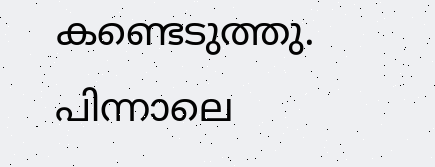കണ്ടെടുത്തു. പിന്നാലെ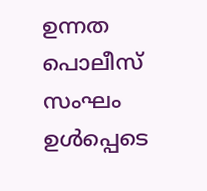ഉന്നത പൊലീസ് സംഘം ഉള്‍പ്പെടെ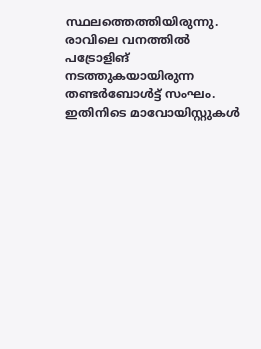സ്ഥലത്തെത്തിയിരുന്നു. രാവിലെ വനത്തില്‍ പട്രോളിങ് നടത്തുകയായിരുന്ന തണ്ടര്‍ബോള്‍ട്ട് സംഘം. ഇതിനിടെ മാവോയിസ്റ്റുകള്‍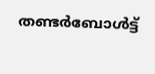തണ്ടര്‍ബോള്‍ട്ട്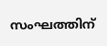സംഘത്തിന്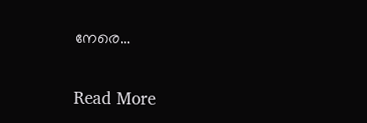നേരെ…

Read More